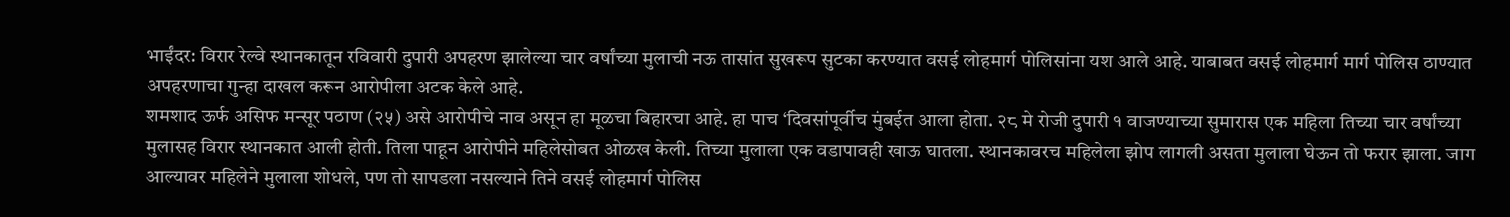भाईंदर: विरार रेल्वे स्थानकातून रविवारी दुपारी अपहरण झालेल्या चार वर्षांच्या मुलाची नऊ तासांत सुखरूप सुटका करण्यात वसई लोहमार्ग पोलिसांना यश आले आहे. याबाबत वसई लोहमार्ग मार्ग पोलिस ठाण्यात अपहरणाचा गुन्हा दाखल करून आरोपीला अटक केले आहे.
शमशाद ऊर्फ असिफ मन्सूर पठाण (२५) असे आरोपीचे नाव असून हा मूळचा बिहारचा आहे. हा पाच ‘दिवसांपूर्वीच मुंबईत आला होता. २८ मे रोजी दुपारी १ वाजण्याच्या सुमारास एक महिला तिच्या चार वर्षांच्या मुलासह विरार स्थानकात आली होती. तिला पाहून आरोपीने महिलेसोबत ओळख केली. तिच्या मुलाला एक वडापावही खाऊ घातला. स्थानकावरच महिलेला झोप लागली असता मुलाला घेऊन तो फरार झाला. जाग आल्यावर महिलेने मुलाला शोधले, पण तो सापडला नसल्याने तिने वसई लोहमार्ग पोलिस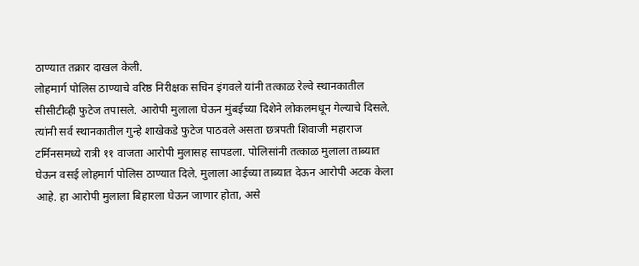ठाण्यात तक्रार दाखल केली.
लोहमार्ग पोलिस ठाण्याचे वरिष्ठ निरीक्षक सचिन इंगवले यांनी तत्काळ रेल्वे स्थानकातील सीसीटीव्ही फुटेज तपासले. आरोपी मुलाला घेऊन मुंबईच्या दिशेने लोकलमधून गेल्याचे दिसले. त्यांनी सर्व स्थानकातील गुन्हे शाखेकडे फुटेज पाठवले असता छत्रपती शिवाजी महाराज टर्मिनसमध्ये रात्री ११ वाजता आरोपी मुलासह सापडला. पोलिसांनी तत्काळ मुलाला ताब्यात घेऊन वसई लोहमार्ग पोलिस ठाण्यात दिले. मुलाला आईच्या ताब्यात देऊन आरोपी अटक केला आहे. हा आरोपी मुलाला बिहारला घेऊन जाणार होता, असे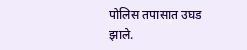पोलिस तपासात उघड झाले.